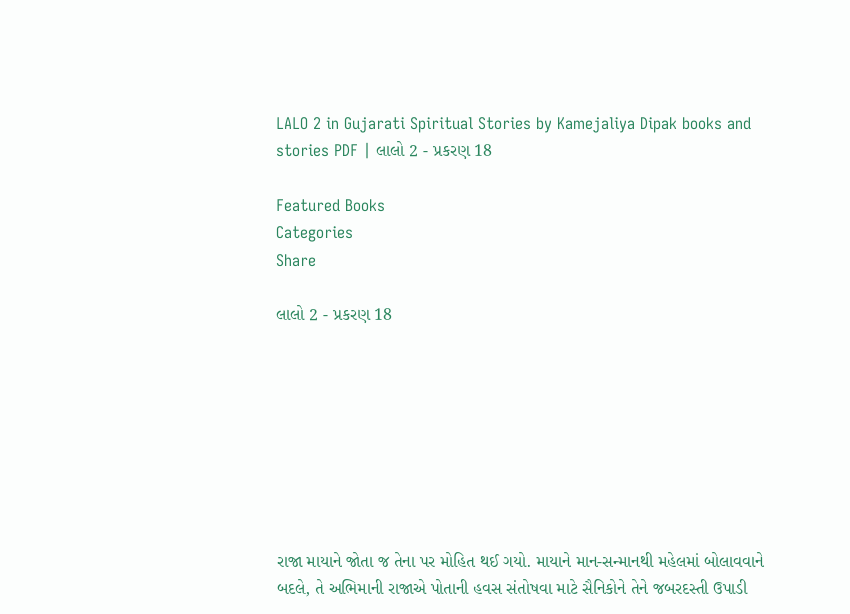LALO 2 in Gujarati Spiritual Stories by Kamejaliya Dipak books and stories PDF | લાલો 2 - પ્રકરણ 18

Featured Books
Categories
Share

લાલો 2 - પ્રકરણ 18








રાજા માયાને જોતા જ તેના પર મોહિત થઈ ગયો. માયાને માન-સન્માનથી મહેલમાં બોલાવવાને બદલે, તે અભિમાની રાજાએ પોતાની હવસ સંતોષવા માટે સૈનિકોને તેને જબરદસ્તી ઉપાડી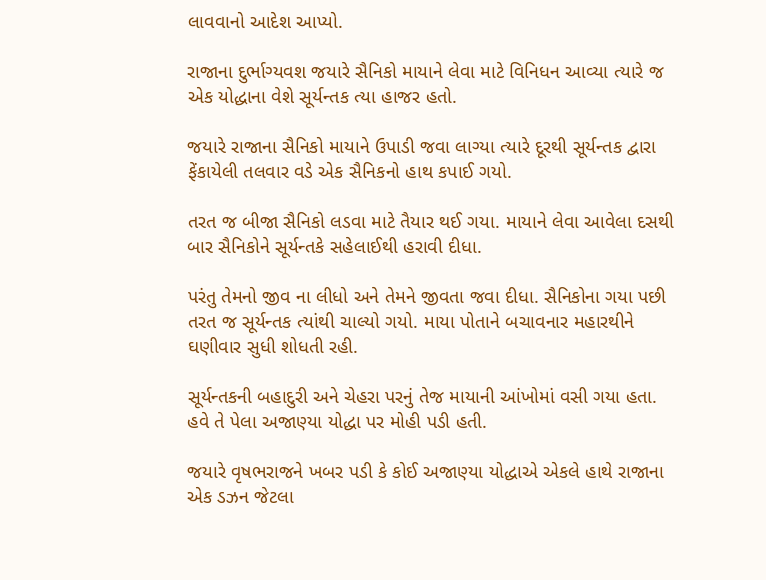લાવવાનો આદેશ આપ્યો.

રાજાના દુર્ભાગ્યવશ જયારે સૈનિકો માયાને લેવા માટે વિનિધન આવ્યા ત્યારે જ એક યોદ્ધાના વેશે સૂર્યન્તક ત્યા હાજર હતો.

જયારે રાજાના સૈનિકો માયાને ઉપાડી જવા લાગ્યા ત્યારે દૂરથી સૂર્યન્તક દ્વારા ફેંકાયેલી તલવાર વડે એક સૈનિકનો હાથ કપાઈ ગયો.

તરત જ બીજા સૈનિકો લડવા માટે તૈયાર થઈ ગયા. માયાને લેવા આવેલા દસથી બાર સૈનિકોને સૂર્યન્તકે સહેલાઈથી હરાવી દીધા.

પરંતુ તેમનો જીવ ના લીધો અને તેમને જીવતા જવા દીધા. સૈનિકોના ગયા પછી તરત જ સૂર્યન્તક ત્યાંથી ચાલ્યો ગયો. માયા પોતાને બચાવનાર મહારથીને ઘણીવાર સુધી શોધતી રહી.

સૂર્યન્તકની બહાદુરી અને ચેહરા પરનું તેજ માયાની આંખોમાં વસી ગયા હતા. હવે તે પેલા અજાણ્યા યોદ્ધા પર મોહી પડી હતી.

જયારે વૃષભરાજને ખબર પડી કે કોઈ અજાણ્યા યોદ્ધાએ એકલે હાથે રાજાના એક ડઝન જેટલા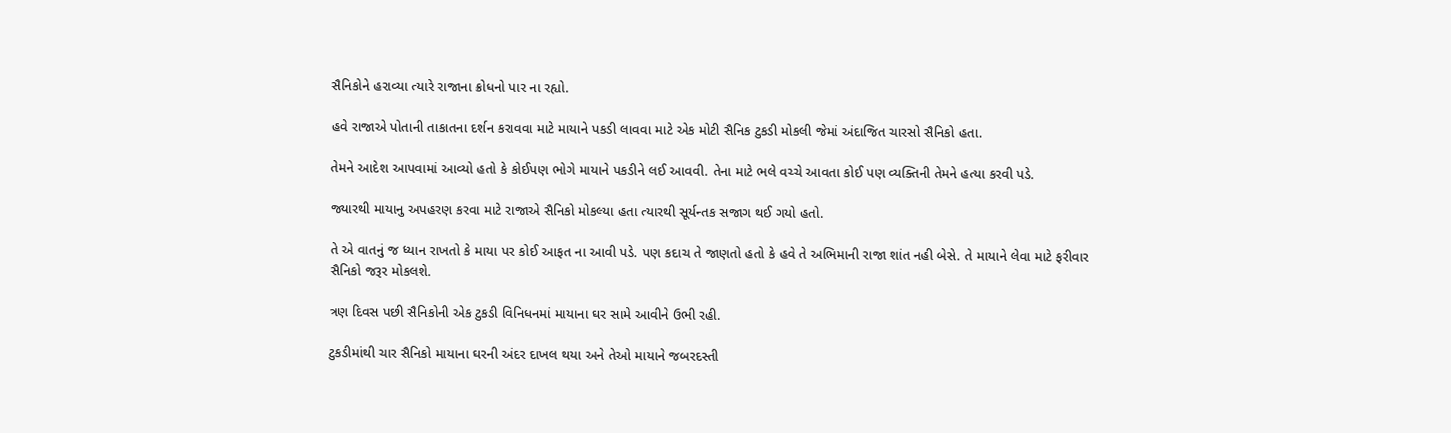સૈનિકોને હરાવ્યા ત્યારે રાજાના ક્રોધનો પાર ના રહ્યો.

હવે રાજાએ પોતાની તાકાતના દર્શન કરાવવા માટે માયાને પકડી લાવવા માટે એક મોટી સૈનિક ટુકડી મોકલી જેમાં અંદાજિત ચારસો સૈનિકો હતા.

તેમને આદેશ આપવામાં આવ્યો હતો કે કોઈપણ ભોગે માયાને પકડીને લઈ આવવી. તેના માટે ભલે વચ્ચે આવતા કોઈ પણ વ્યક્તિની તેમને હત્યા કરવી પડે.

જ્યારથી માયાનુ અપહરણ કરવા માટે રાજાએ સૈનિકો મોકલ્યા હતા ત્યારથી સૂર્યન્તક સજાગ થઈ ગયો હતો.

તે એ વાતનું જ ધ્યાન રાખતો કે માયા પર કોઈ આફત ના આવી પડે. પણ કદાચ તે જાણતો હતો કે હવે તે અભિમાની રાજા શાંત નહી બેસે. તે માયાને લેવા માટે ફરીવાર સૈનિકો જરૂર મોકલશે.

ત્રણ દિવસ પછી સૈનિકોની એક ટુકડી વિનિધનમાં માયાના ઘર સામે આવીને ઉભી રહી.

ટુકડીમાંથી ચાર સૈનિકો માયાના ઘરની અંદર દાખલ થયા અને તેઓ માયાને જબરદસ્તી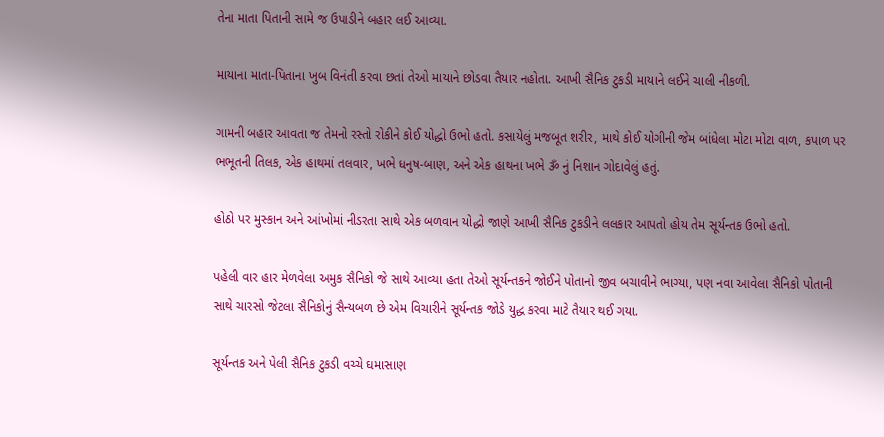તેના માતા પિતાની સામે જ ઉપાડીને બહાર લઈ આવ્યા.

માયાના માતા-પિતાના ખુબ વિનંતી કરવા છતાં તેઓ માયાને છોડવા તૈયાર નહોતા. આખી સૈનિક ટુકડી માયાને લઈને ચાલી નીકળી.

ગામની બહાર આવતા જ તેમનો રસ્તો રોકીને કોઈ યોદ્ધો ઉભો હતો. કસાયેલું મજબૂત શરીર, માથે કોઈ યોગીની જેમ બાંધેલા મોટા મોટા વાળ, કપાળ પર ભભૂતની તિલક, એક હાથમાં તલવાર, ખભે ધનુષ-બાણ, અને એક હાથના ખભે ૐ નું નિશાન ગોદાવેલું હતું.

હોઠો પર મુસ્કાન અને આંખોમાં નીડરતા સાથે એક બળવાન યોદ્ધો જાણે આખી સૈનિક ટુકડીને લલકાર આપતો હોય તેમ સૂર્યન્તક ઉભો હતો.

પહેલી વાર હાર મેળવેલા અમુક સૈનિકો જે સાથે આવ્યા હતા તેઓ સૂર્યન્તકને જોઈને પોતાનો જીવ બચાવીને ભાગ્યા, પણ નવા આવેલા સૈનિકો પોતાની સાથે ચારસો જેટલા સૈનિકોનું સૈન્યબળ છે એમ વિચારીને સૂર્યન્તક જોડે યુદ્ધ કરવા માટે તૈયાર થઈ ગયા.

સૂર્યન્તક અને પેલી સૈનિક ટુકડી વચ્ચે ઘમાસાણ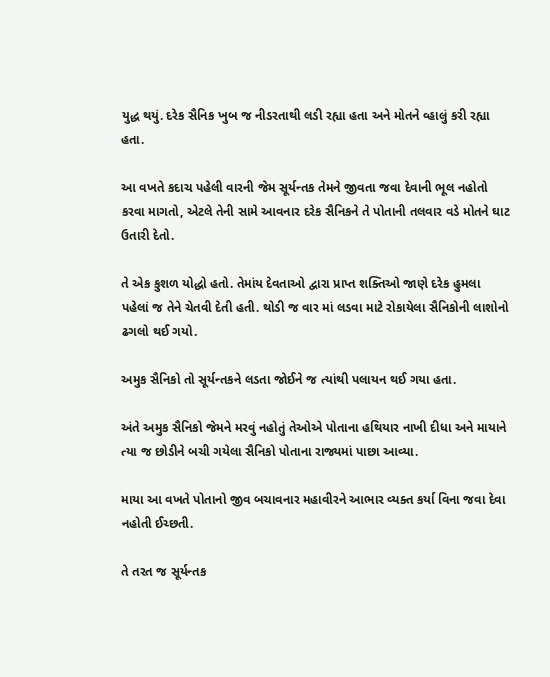યુદ્ધ થયું. દરેક સૈનિક ખુબ જ નીડરતાથી લડી રહ્યા હતા અને મોતને વ્હાલું કરી રહ્યા હતા.

આ વખતે કદાચ પહેલી વારની જેમ સૂર્યન્તક તેમને જીવતા જવા દેવાની ભૂલ નહોતો કરવા માગતો, એટલે તેની સામે આવનાર દરેક સૈનિકને તે પોતાની તલવાર વડે મોતને ઘાટ ઉતારી દેતો.

તે એક કુશળ યોદ્ધો હતો. તેમાંય દેવતાઓ દ્વારા પ્રાપ્ત શક્તિઓ જાણે દરેક હુમલા પહેલાં જ તેને ચેતવી દેતી હતી. થોડી જ વાર માં લડવા માટે રોકાયેલા સૈનિકોની લાશોનો ઢગલો થઈ ગયો.

અમુક સૈનિકો તો સૂર્યન્તકને લડતા જોઈને જ ત્યાંથી પલાયન થઈ ગયા હતા.

અંતે અમુક સૈનિકો જેમને મરવું નહોતું તેઓએ પોતાના હથિયાર નાખી દીધા અને માયાને ત્યા જ છોડીને બચી ગયેલા સૈનિકો પોતાના રાજ્યમાં પાછા આવ્યા.

માયા આ વખતે પોતાનો જીવ બચાવનાર મહાવીરને આભાર વ્યક્ત કર્યા વિના જવા દેવા નહોતી ઈચ્છતી.

તે તરત જ સૂર્યન્તક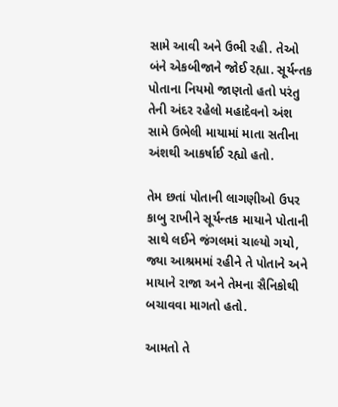સામે આવી અને ઉભી રહી. તેઓ બંને એકબીજાને જોઈ રહ્યા. સૂર્યન્તક પોતાના નિયમો જાણતો હતો પરંતુ તેની અંદર રહેલો મહાદેવનો અંશ સામે ઉભેલી માયામાં માતા સતીના અંશથી આકર્ષાઈ રહ્યો હતો.

તેમ છતાં પોતાની લાગણીઓ ઉપર કાબુ રાખીને સૂર્યન્તક માયાને પોતાની સાથે લઈને જંગલમાં ચાલ્યો ગયો, જ્યા આશ્રમમાં રહીને તે પોતાને અને માયાને રાજા અને તેમના સૈનિકોથી બચાવવા માગતો હતો.

આમતો તે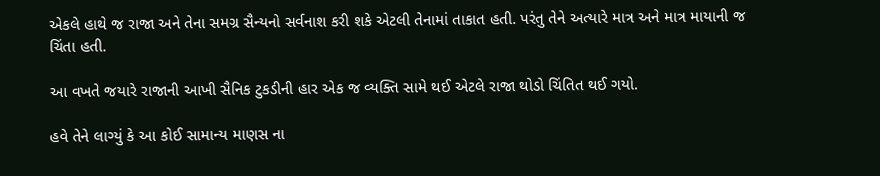એકલે હાથે જ રાજા અને તેના સમગ્ર સૈન્યનો સર્વનાશ કરી શકે એટલી તેનામાં તાકાત હતી. પરંતુ તેને અત્યારે માત્ર અને માત્ર માયાની જ ચિંતા હતી.

આ વખતે જયારે રાજાની આખી સૈનિક ટુકડીની હાર એક જ વ્યક્તિ સામે થઈ એટલે રાજા થોડો ચિંતિત થઈ ગયો.

હવે તેને લાગ્યું કે આ કોઈ સામાન્ય માણસ ના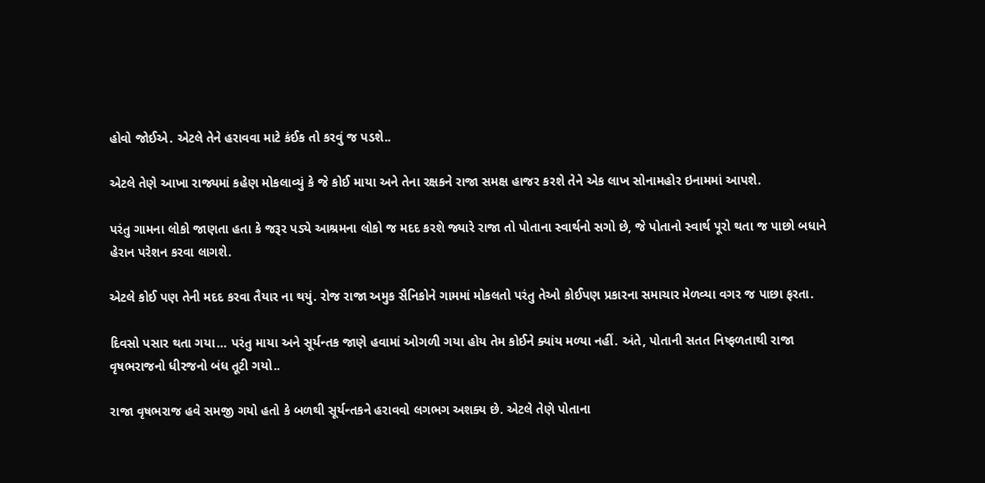હોવો જોઈએ. એટલે તેને હરાવવા માટે કંઈક તો કરવું જ પડશે..

એટલે તેણે આખા રાજ્યમાં કહેણ મોકલાવ્યું કે જે કોઈ માયા અને તેના રક્ષકને રાજા સમક્ષ હાજર કરશે તેને એક લાખ સોનામહોર ઇનામમાં આપશે.

પરંતુ ગામના લોકો જાણતા હતા કે જરૂર પડ્યે આશ્રમના લોકો જ મદદ કરશે જ્યારે રાજા તો પોતાના સ્વાર્થનો સગો છે, જે પોતાનો સ્વાર્થ પૂરો થતા જ પાછો બધાને હેરાન પરેશન કરવા લાગશે.

એટલે કોઈ પણ તેની મદદ કરવા તૈયાર ના થયું. રોજ રાજા અમુક સૈનિકોને ગામમાં મોકલતો પરંતુ તેઓ કોઈપણ પ્રકારના સમાચાર મેળવ્યા વગર જ પાછા ફરતા.

દિવસો પસાર થતા ગયા… પરંતુ માયા અને સૂર્યન્તક જાણે હવામાં ઓગળી ગયા હોય તેમ કોઈને ક્યાંય મળ્યા નહીં. અંતે, પોતાની સતત નિષ્ફળતાથી રાજા વૃષભરાજનો ધીરજનો બંધ તૂટી ગયો..

રાજા વૃષભરાજ હવે સમજી ગયો હતો કે બળથી સૂર્યન્તકને હરાવવો લગભગ અશક્ય છે. એટલે તેણે પોતાના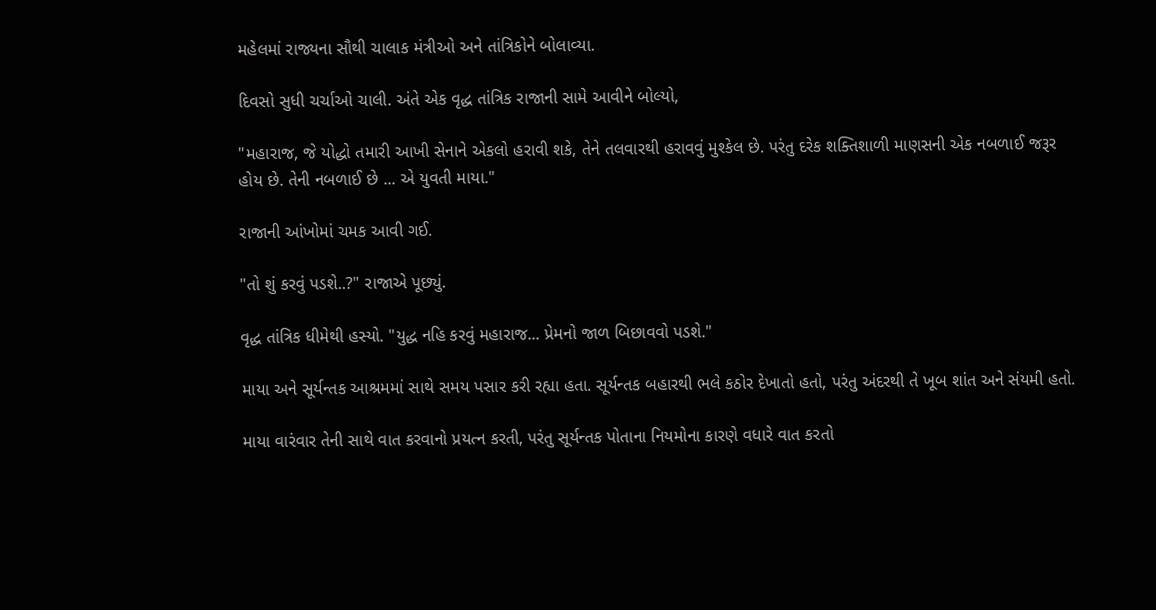મહેલમાં રાજ્યના સૌથી ચાલાક મંત્રીઓ અને તાંત્રિકોને બોલાવ્યા.

દિવસો સુધી ચર્ચાઓ ચાલી. અંતે એક વૃદ્ધ તાંત્રિક રાજાની સામે આવીને બોલ્યો,

"મહારાજ, જે યોદ્ધો તમારી આખી સેનાને એકલો હરાવી શકે, તેને તલવારથી હરાવવું મુશ્કેલ છે. પરંતુ દરેક શક્તિશાળી માણસની એક નબળાઈ જરૂર હોય છે. તેની નબળાઈ છે ... એ યુવતી માયા."

રાજાની આંખોમાં ચમક આવી ગઈ.

"તો શું કરવું પડશે..?" રાજાએ પૂછ્યું.

વૃદ્ધ તાંત્રિક ધીમેથી હસ્યો. "યુદ્ધ નહિ કરવું મહારાજ... પ્રેમનો જાળ બિછાવવો પડશે."

માયા અને સૂર્યન્તક આશ્રમમાં સાથે સમય પસાર કરી રહ્યા હતા. સૂર્યન્તક બહારથી ભલે કઠોર દેખાતો હતો, પરંતુ અંદરથી તે ખૂબ શાંત અને સંયમી હતો.

માયા વારંવાર તેની સાથે વાત કરવાનો પ્રયત્ન કરતી, પરંતુ સૂર્યન્તક પોતાના નિયમોના કારણે વધારે વાત કરતો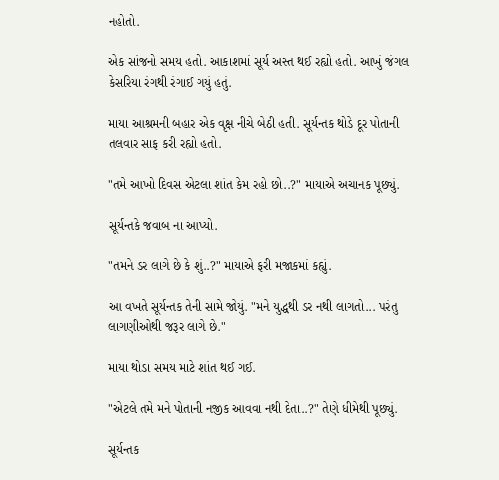નહોતો.

એક સાંજનો સમય હતો. આકાશમાં સૂર્ય અસ્ત થઈ રહ્યો હતો. આખું જંગલ કેસરિયા રંગથી રંગાઈ ગયું હતું.

માયા આશ્રમની બહાર એક વૃક્ષ નીચે બેઠી હતી. સૂર્યન્તક થોડે દૂર પોતાની તલવાર સાફ કરી રહ્યો હતો.

"તમે આખો દિવસ એટલા શાંત કેમ રહો છો..?" માયાએ અચાનક પૂછ્યું.

સૂર્યન્તકે જવાબ ના આપ્યો.

"તમને ડર લાગે છે કે શું..?" માયાએ ફરી મજાકમાં કહ્યું.

આ વખતે સૂર્યન્તક તેની સામે જોયું. "મને યુદ્ધથી ડર નથી લાગતો... પરંતુ લાગણીઓથી જરૂર લાગે છે."

માયા થોડા સમય માટે શાંત થઈ ગઈ.

"એટલે તમે મને પોતાની નજીક આવવા નથી દેતા..?" તેણે ધીમેથી પૂછ્યું.

સૂર્યન્તક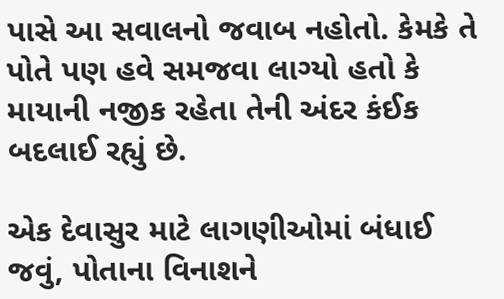પાસે આ સવાલનો જવાબ નહોતો. કેમકે તે પોતે પણ હવે સમજવા લાગ્યો હતો કે માયાની નજીક રહેતા તેની અંદર કંઈક બદલાઈ રહ્યું છે.

એક દેવાસુર માટે લાગણીઓમાં બંધાઈ જવું, પોતાના વિનાશને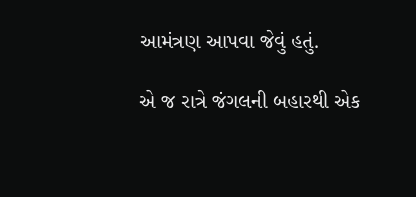આમંત્રણ આપવા જેવું હતું.

એ જ રાત્રે જંગલની બહારથી એક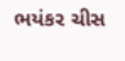ભયંકર ચીસ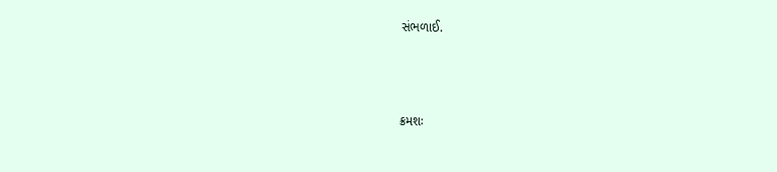સંભળાઈ.



ક્રમશઃ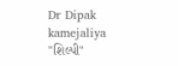Dr Dipak kamejaliya
"શિલ્પી"